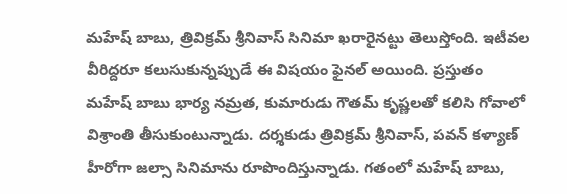మహేష్ బాబు, త్రివిక్రమ్ శ్రీనివాస్ సినిమా ఖరారైనట్టు తెలుస్తోంది. ఇటీవల వీరిద్దరూ కలుసుకున్నప్పుడే ఈ విషయం ఫైనల్ అయింది. ప్రస్తుతం మహేష్ బాబు భార్య నమ్రత, కుమారుడు గౌతమ్ కృష్ణలతో కలిసి గోవాలో విశ్రాంతి తీసుకుంటున్నాడు. దర్శకుడు త్రివిక్రమ్ శ్రీనివాస్, పవన్ కళ్యాణ్ హీరోగా జల్సా సినిమాను రూపొందిస్తున్నాడు. గతంలో మహేష్ బాబు,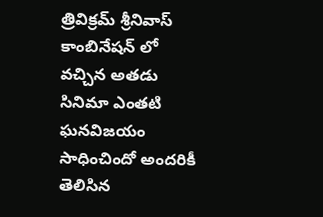త్రివిక్రమ్ శ్రీనివాస్ కాంబినేషన్ లో వచ్చిన అతడు సినిమా ఎంతటి ఘనవిజయం సాధించిందో అందరికీ తెలిసిన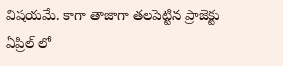విషయమే. కాగా తాజాగా తలపెట్టిన ప్రాజెక్టు ఏప్రిల్ లో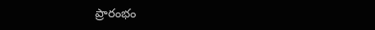ప్రారంభం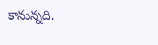కానున్నది.